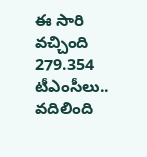ఈ సారి వచ్చింది 279.354 టీఎంసీలు.. వదిలింది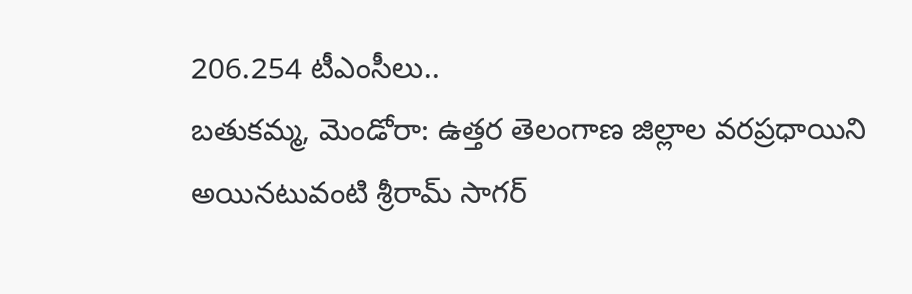206.254 టీఎంసీలు..
బతుకమ్మ, మెండోరా: ఉత్తర తెలంగాణ జిల్లాల వరప్రధాయిని అయినటువంటి శ్రీరామ్ సాగర్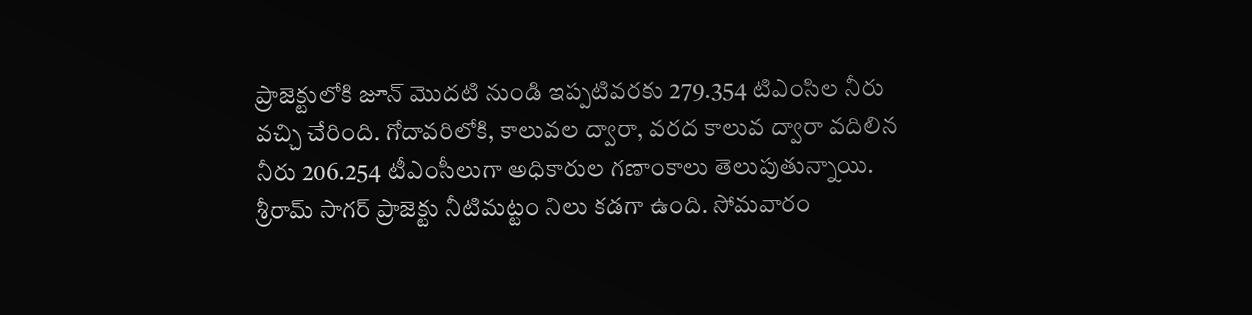ప్రాజెక్టులోకి జూన్ మొదటి నుండి ఇప్పటివరకు 279.354 టిఎంసిల నీరు వచ్చి చేరింది. గోదావరిలోకి, కాలువల ద్వారా, వరద కాలువ ద్వారా వదిలిన నీరు 206.254 టీఎంసీలుగా అధికారుల గణాంకాలు తెలుపుతున్నాయి. శ్రీరామ్ సాగర్ ప్రాజెక్టు నీటిమట్టం నిలు కడగా ఉంది. సోమవారం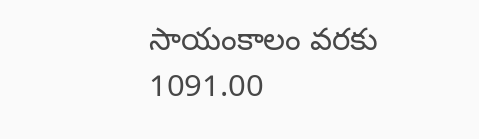సాయంకాలం వరకు 1091.00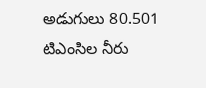అడుగులు 80.501 టిఎంసిల నీరు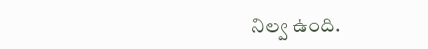నిల్వ ఉంది.